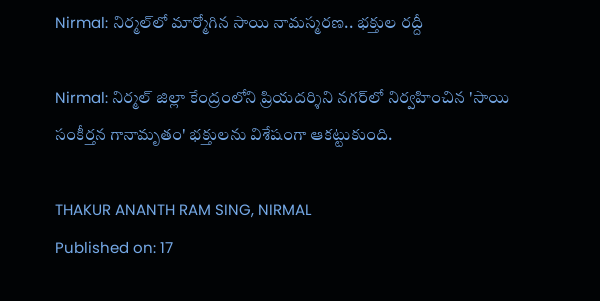Nirmal: నిర్మల్‌లో మార్మోగిన సాయి నామస్మరణ.. భక్తుల రద్దీ

Nirmal: నిర్మల్ జిల్లా కేంద్రంలోని ప్రియదర్శిని నగర్‌లో నిర్వహించిన 'సాయి సంకీర్తన గానామృతం' భక్తులను విశేషంగా ఆకట్టుకుంది.

THAKUR ANANTH RAM SING, NIRMAL
Published on: 17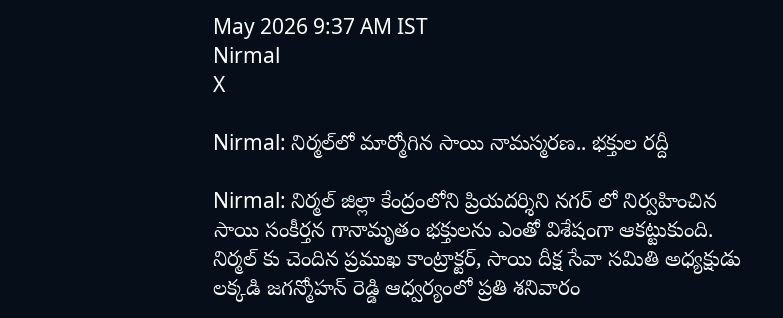May 2026 9:37 AM IST
Nirmal
X

Nirmal: నిర్మల్‌లో మార్మోగిన సాయి నామస్మరణ.. భక్తుల రద్దీ

Nirmal: నిర్మల్ జిల్లా కేంద్రంలోని ప్రియదర్శిని నగర్ లో నిర్వహించిన సాయి సంకీర్తన గానామృతం భక్తులను ఎంతో విశేషంగా ఆకట్టుకుంది. నిర్మల్ కు చెందిన ప్రముఖ కాంట్రాక్టర్, సాయి దీక్ష సేవా సమితి అధ్యక్షుడు లక్కడి జగన్మోహన్ రెడ్డి ఆధ్వర్యంలో ప్రతి శనివారం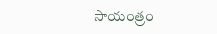సాయంత్రం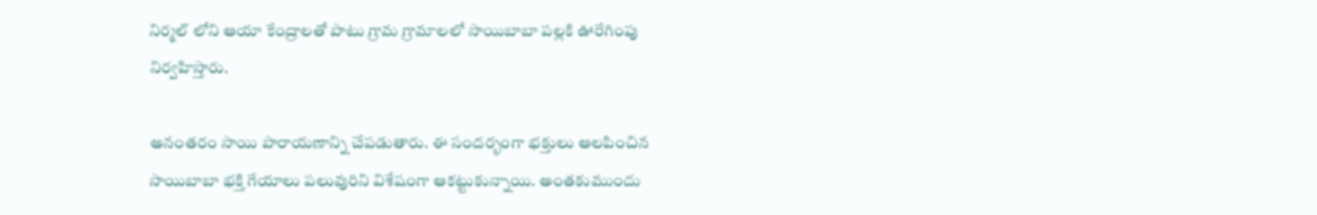నిర్మల్ లోని ఆయా కేంద్రాలతో పాటు గ్రామ గ్రామాలలో సాయిబాబా పల్లకి ఊరేగింపు నిర్వహిస్తారు.

అనంతరం సాయి పారాయణాన్ని చేపడుతారు. ఈ సందర్భంగా భక్తులు ఆలపించిన సాయిబాబా భక్తి గేయాలు పలువురిని విశేషంగా ఆకట్టుకున్నాయి. అంతకుముందు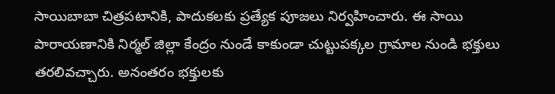సాయిబాబా చిత్రపటానికి, పాదుకలకు ప్రత్యేక పూజలు నిర్వహించారు. ఈ సాయి పారాయణానికి నిర్మల్ జిల్లా కేంద్రం నుండే కాకుండా చుట్టుపక్కల గ్రామాల నుండి భక్తులు తరలివచ్చారు. అనంతరం భక్తులకు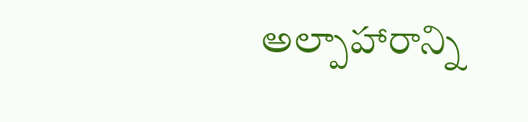అల్పాహారాన్ని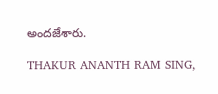అందజేశారు.

THAKUR ANANTH RAM SING,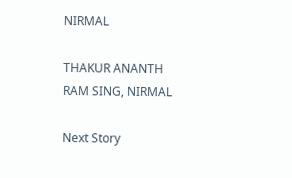NIRMAL

THAKUR ANANTH RAM SING, NIRMAL

Next Story